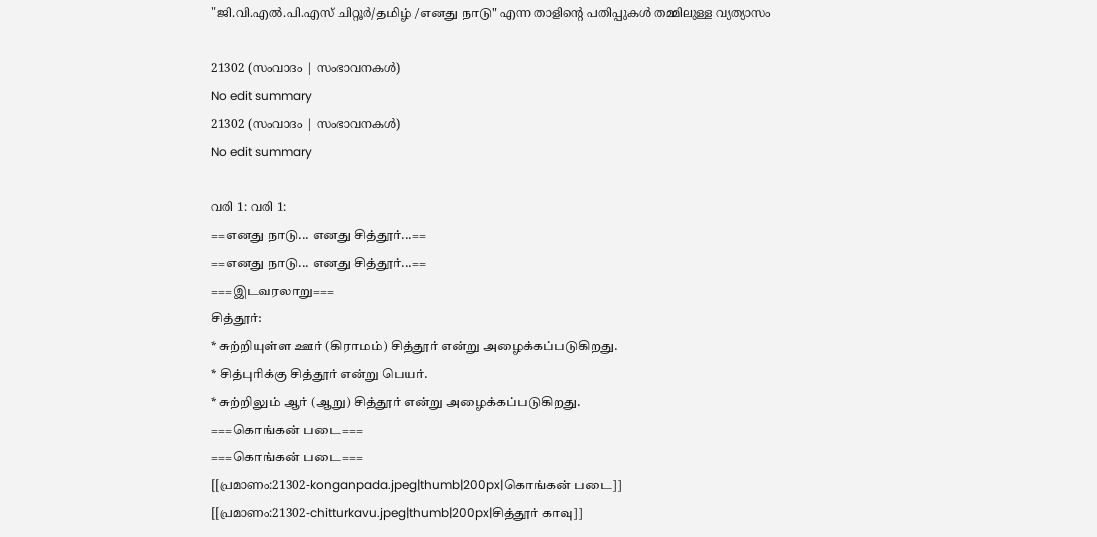"ജി.വി.എൽ.പി.എസ് ചിറ്റൂർ/தமிழ் /எனது நாடு" എന്ന താളിന്റെ പതിപ്പുകൾ തമ്മിലുള്ള വ്യത്യാസം

21302 (സംവാദം | സംഭാവനകൾ)
No edit summary
21302 (സംവാദം | സംഭാവനകൾ)
No edit summary

വരി 1: വരി 1:
==எனது நாடு... எனது சித்தூர்...==
==எனது நாடு... எனது சித்தூர்...==
===இடவரலாறு===
சித்தூர்:
* சுற்றியுள்ள ஊர் (கிராமம்) சித்தூர் என்று அழைக்கப்படுகிறது.
* சித்புரிக்கு சித்தூர் என்று பெயர்.
* சுற்றிலும் ஆர் (ஆறு) சித்தூர் என்று அழைக்கப்படுகிறது.
===கொங்கன் படை===
===கொங்கன் படை===
[[പ്രമാണം:21302-konganpada.jpeg|thumb|200px|கொங்கன் படை]]
[[പ്രമാണം:21302-chitturkavu.jpeg|thumb|200px|சித்தூர் காவு]]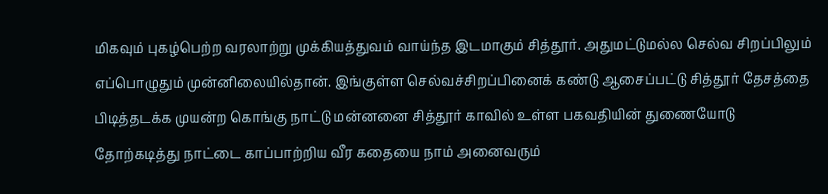மிகவும் புகழ்பெற்ற வரலாற்று முக்கியத்துவம் வாய்ந்த இடமாகும் சித்தூர். அதுமட்டுமல்ல செல்வ சிறப்பிலும் எப்பொழுதும் முன்னிலையில்தான். இங்குள்ள செல்வச்சிறப்பினைக் கண்டு ஆசைப்பட்டு சித்தூர் தேசத்தை பிடித்தடக்க முயன்ற கொங்கு நாட்டு மன்னனை சித்தூர் காவில் உள்ள பகவதியின் துணையோடு தோற்கடித்து நாட்டை காப்பாற்றிய வீர கதையை நாம் அனைவரும்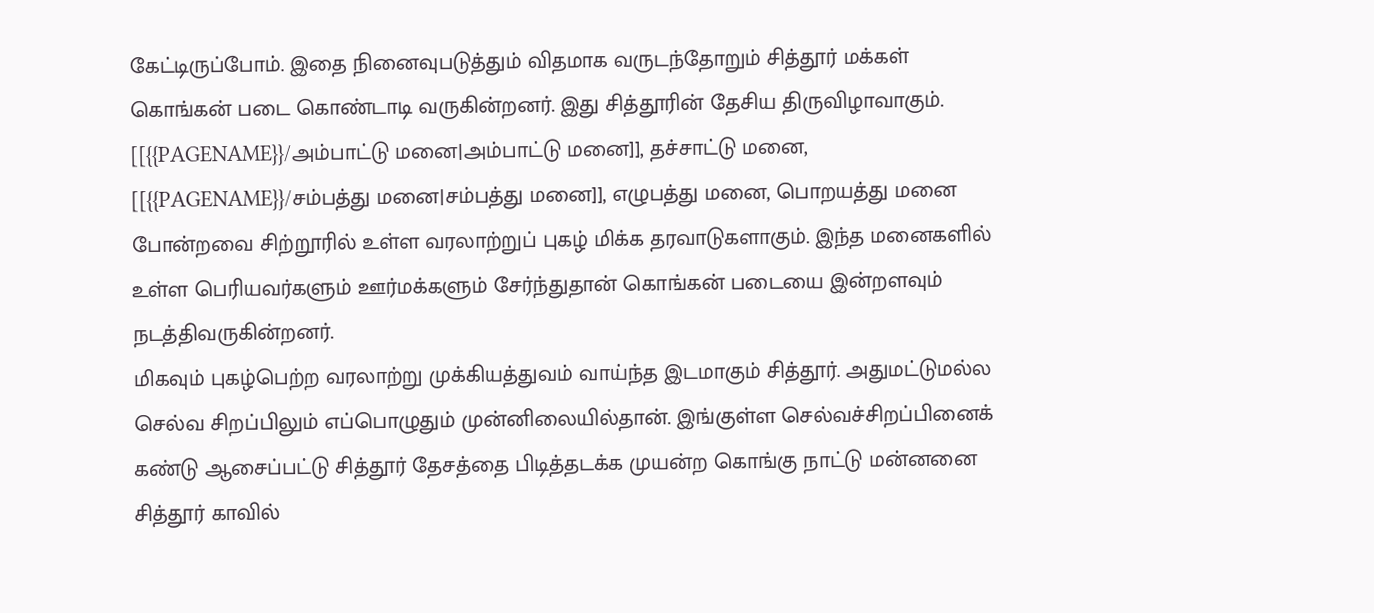கேட்டிருப்போம். இதை நினைவுபடுத்தும் விதமாக வருடந்தோறும் சித்தூர் மக்கள் கொங்கன் படை கொண்டாடி வருகின்றனர். இது சித்தூரின் தேசிய திருவிழாவாகும். [[{{PAGENAME}}/அம்பாட்டு மனை|அம்பாட்டு மனை]], தச்சாட்டு மனை, [[{{PAGENAME}}/சம்பத்து மனை|சம்பத்து மனை]], எழுபத்து மனை, பொறயத்து மனை போன்றவை சிற்றூரில் உள்ள வரலாற்றுப் புகழ் மிக்க தரவாடுகளாகும். இந்த மனைகளில் உள்ள பெரியவர்களும் ஊர்மக்களும் சேர்ந்துதான் கொங்கன் படையை இன்றளவும் நடத்திவருகின்றனர்.
மிகவும் புகழ்பெற்ற வரலாற்று முக்கியத்துவம் வாய்ந்த இடமாகும் சித்தூர். அதுமட்டுமல்ல செல்வ சிறப்பிலும் எப்பொழுதும் முன்னிலையில்தான். இங்குள்ள செல்வச்சிறப்பினைக் கண்டு ஆசைப்பட்டு சித்தூர் தேசத்தை பிடித்தடக்க முயன்ற கொங்கு நாட்டு மன்னனை சித்தூர் காவில்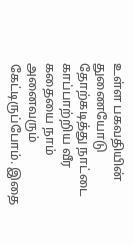உள்ள பகவதியின் துணையோடு தோற்கடித்து நாட்டை காப்பாற்றிய வீர கதையை நாம் அனைவரும் கேட்டிருப்போம். இதை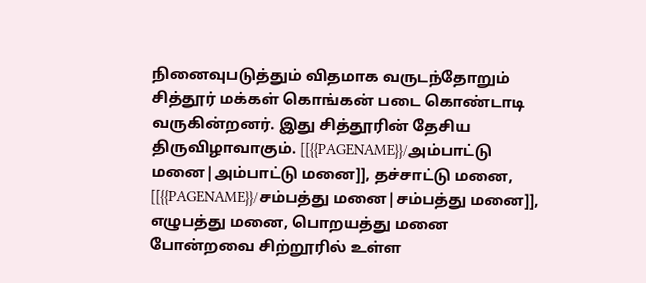நினைவுபடுத்தும் விதமாக வருடந்தோறும் சித்தூர் மக்கள் கொங்கன் படை கொண்டாடி வருகின்றனர். இது சித்தூரின் தேசிய திருவிழாவாகும். [[{{PAGENAME}}/அம்பாட்டு மனை|அம்பாட்டு மனை]], தச்சாட்டு மனை, [[{{PAGENAME}}/சம்பத்து மனை|சம்பத்து மனை]], எழுபத்து மனை, பொறயத்து மனை போன்றவை சிற்றூரில் உள்ள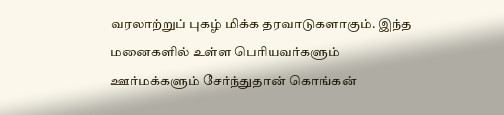வரலாற்றுப் புகழ் மிக்க தரவாடுகளாகும். இந்த மனைகளில் உள்ள பெரியவர்களும் ஊர்மக்களும் சேர்ந்துதான் கொங்கன்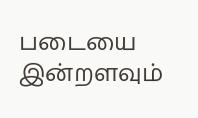படையை இன்றளவும்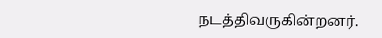நடத்திவருகின்றனர்.